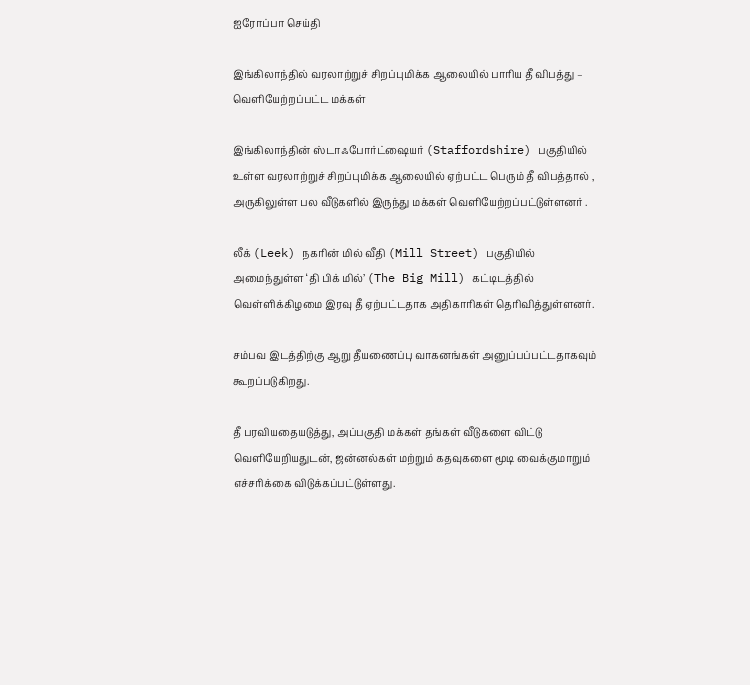ஐரோப்பா செய்தி

இங்கிலாந்தில் வரலாற்றுச் சிறப்புமிக்க ஆலையில் பாரிய தீ விபத்து – வெளியேற்றப்பட்ட மக்கள்

இங்கிலாந்தின் ஸ்டாஃபோர்ட்ஷையர் (Staffordshire) பகுதியில் உள்ள வரலாற்றுச் சிறப்புமிக்க ஆலையில் ஏற்பட்ட பெரும் தீ விபத்தால் , அருகிலுள்ள பல வீடுகளில் இருந்து மக்கள் வெளியேற்றப்பட்டுள்ளனர் .

லீக் (Leek) நகரின் மில் வீதி (Mill Street) பகுதியில் அமைந்துள்ள ‘தி பிக் மில்’ (The Big Mill) கட்டிடத்தில் வெள்ளிக்கிழமை இரவு தீ ஏற்பட்டதாக அதிகாரிகள் தெரிவித்துள்ளனர்.

சம்பவ இடத்திற்கு ஆறு தீயணைப்பு வாகனங்கள் அனுப்பப்பட்டதாகவும் கூறப்படுகிறது.

தீ பரவியதையடுத்து, அப்பகுதி மக்கள் தங்கள் வீடுகளை விட்டு வெளியேறியதுடன், ஜன்னல்கள் மற்றும் கதவுகளை மூடி வைக்குமாறும் எச்சரிக்கை விடுக்கப்பட்டுள்ளது.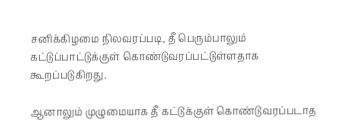சனிக்கிழமை நிலவரப்படி, தீ பெரும்பாலும் கட்டுப்பாட்டுக்குள் கொண்டுவரப்பட்டுள்ளதாக கூறப்படுகிறது.

ஆனாலும் முழுமையாக தீ கட்டுக்குள் கொண்டுவரப்படாத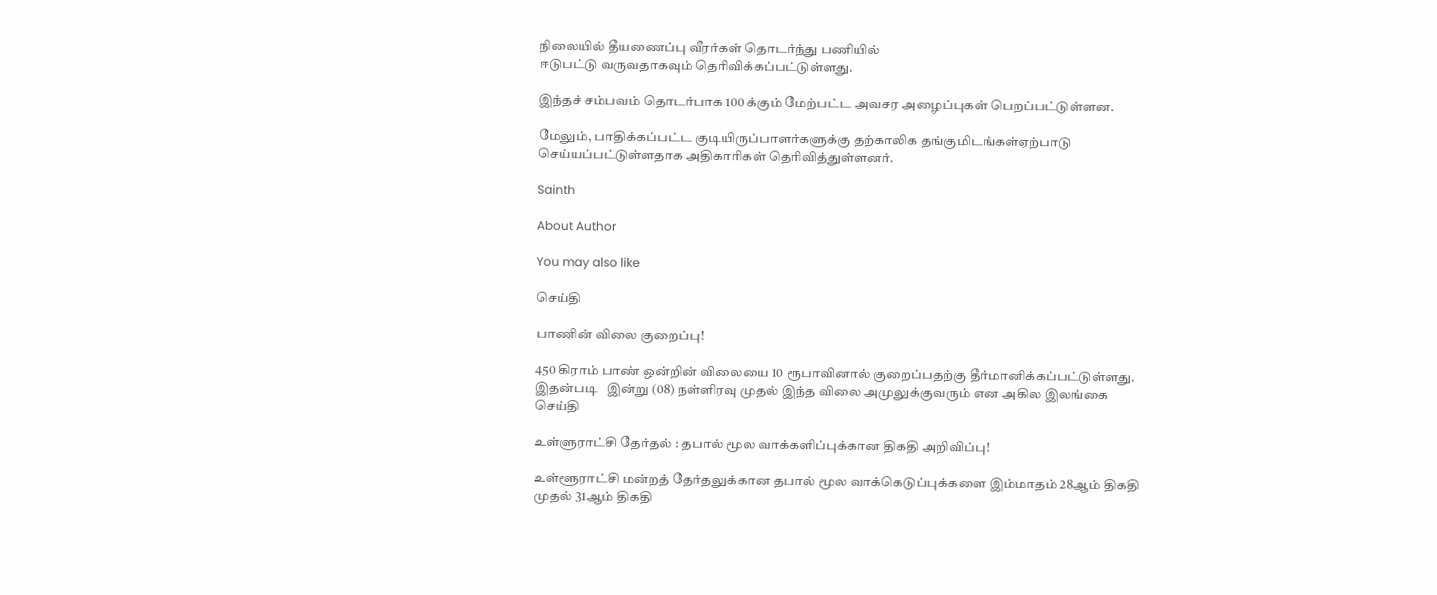நிலையில் தீயணைப்பு வீரர்கள் தொடர்ந்து பணியில்
ஈடுபட்டு வருவதாகவும் தெரிவிக்கப்பட்டுள்ளது.

இந்தச் சம்பவம் தொடர்பாக 100 க்கும் மேற்பட்ட அவசர அழைப்புகள் பெறப்பட்டுள்ளன.

மேலும், பாதிக்கப்பட்ட குடியிருப்பாளர்களுக்கு தற்காலிக தங்குமிடங்கள்ஏற்பாடு செய்யப்பட்டுள்ளதாக அதிகாரிகள் தெரிவித்துள்ளனர்.

Sainth

About Author

You may also like

செய்தி

பாணின் விலை குறைப்பு!

450 கிராம் பாண் ஒன்றின் விலையை 10 ரூபாவினால் குறைப்பதற்கு தீர்மானிக்கப்பட்டுள்ளது. இதன்படி   இன்று (08) நள்ளிரவு முதல் இந்த விலை அமுலுக்குவரும் என அகில இலங்கை
செய்தி

உள்ளுராட்சி தேர்தல் : தபால் மூல வாக்களிப்புக்கான திகதி அறிவிப்பு!

உள்ளூராட்சி மன்றத் தேர்தலுக்கான தபால் மூல வாக்கெடுப்புக்களை இம்மாதம் 28ஆம் திகதி முதல் 31ஆம் திகதி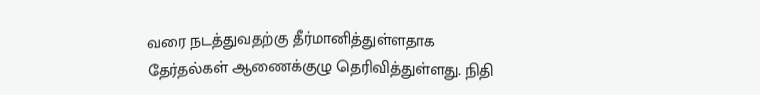வரை நடத்துவதற்கு தீர்மானித்துள்ளதாக தேர்தல்கள் ஆணைக்குழு தெரிவித்துள்ளது. நிதி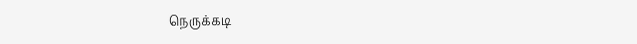நெருக்கடி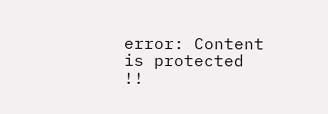error: Content is protected !!